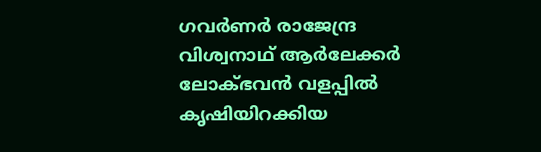ഗവർണർ രാജേന്ദ്ര വിശ്വനാഥ് ആർലേക്കർ ലോക്ഭവൻ വളപ്പിൽ കൃഷിയിറക്കിയ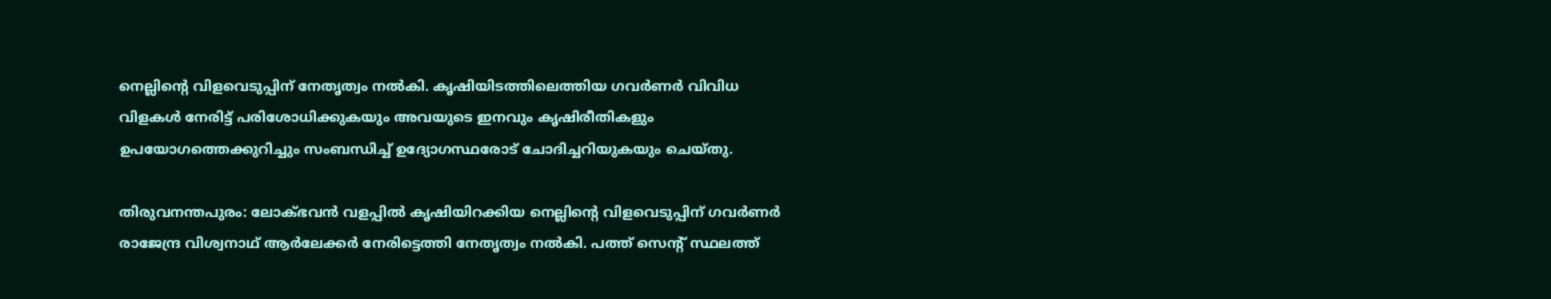നെല്ലിന്റെ വിളവെടുപ്പിന് നേതൃത്വം നൽകി. കൃഷിയിടത്തിലെത്തിയ ഗവർണർ വിവിധ വിളകൾ നേരിട്ട് പരിശോധിക്കുകയും അവയുടെ ഇനവും കൃഷിരീതികളും ഉപയോഗത്തെക്കുറിച്ചും സംബന്ധിച്ച് ഉദ്യോഗസ്ഥരോട് ചോദിച്ചറിയുകയും ചെയ്തു.

തിരുവനന്തപുരം: ലോക്ഭവൻ വളപ്പിൽ കൃഷിയിറക്കിയ നെല്ലിന്റെ വിളവെടുപ്പിന് ഗവർണർ രാജേന്ദ്ര വിശ്വനാഥ് ആർലേക്കർ നേരിട്ടെത്തി നേതൃത്വം നൽകി. പത്ത് സെന്റ് സ്ഥലത്ത്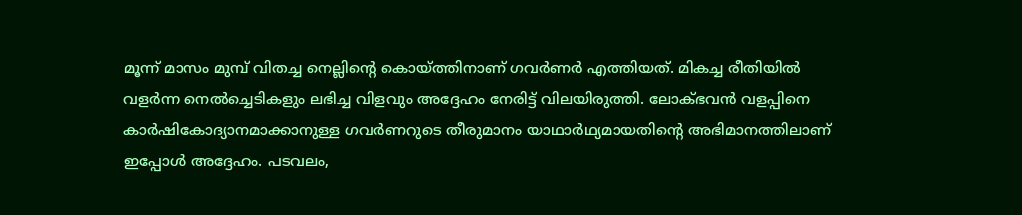മൂന്ന് മാസം മുമ്പ് വിതച്ച നെല്ലിന്റെ കൊയ്ത്തിനാണ് ഗവർണർ എത്തിയത്. മികച്ച രീതിയിൽ വളർന്ന നെൽച്ചെടികളും ലഭിച്ച വിളവും അദ്ദേഹം നേരിട്ട് വിലയിരുത്തി. ലോക്ഭവൻ വളപ്പിനെ കാർഷികോദ്യാനമാക്കാനുള്ള ഗവർണറുടെ തീരുമാനം യാഥാർഥ്യമായതിന്റെ അഭിമാനത്തിലാണ് ഇപ്പോൾ അദ്ദേഹം. പടവലം,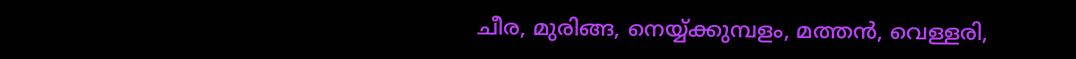ചീര, മുരിങ്ങ, നെയ്യ്ക്കുമ്പളം, മത്തൻ, വെള്ളരി,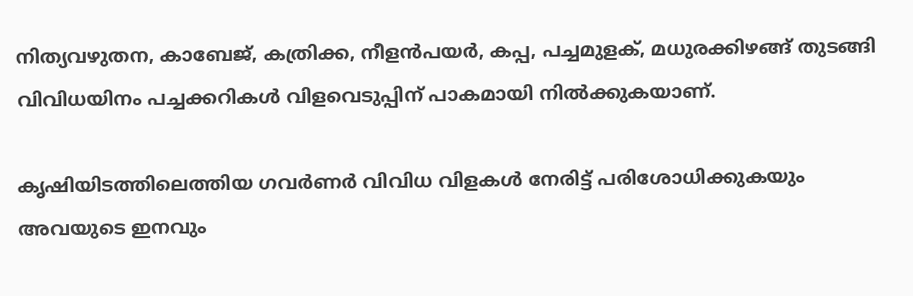നിത്യവഴുതന, കാബേജ്, കത്രിക്ക, നീളൻപയർ, കപ്പ, പച്ചമുളക്, മധുരക്കിഴങ്ങ് തുടങ്ങി വിവിധയിനം പച്ചക്കറികൾ വിളവെടുപ്പിന് പാകമായി നിൽക്കുകയാണ്.

കൃഷിയിടത്തിലെത്തിയ ഗവർണർ വിവിധ വിളകൾ നേരിട്ട് പരിശോധിക്കുകയും അവയുടെ ഇനവും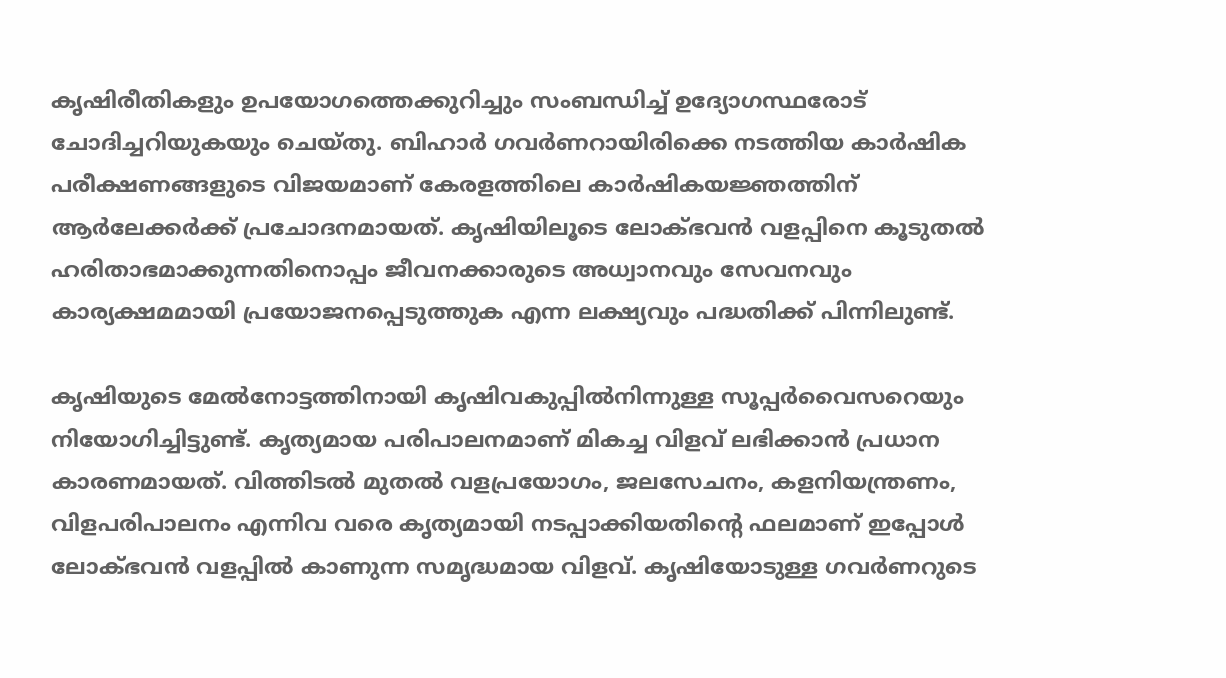കൃഷിരീതികളും ഉപയോഗത്തെക്കുറിച്ചും സംബന്ധിച്ച് ഉദ്യോഗസ്ഥരോട് ചോദിച്ചറിയുകയും ചെയ്തു. ബിഹാർ ഗവർണറായിരിക്കെ നടത്തിയ കാർഷിക പരീക്ഷണങ്ങളുടെ വിജയമാണ് കേരളത്തിലെ കാർഷികയജ്ഞത്തിന് ആർലേക്കർക്ക് പ്രചോദനമായത്. കൃഷിയിലൂടെ ലോക്ഭവൻ വളപ്പിനെ കൂടുതൽ ഹരിതാഭമാക്കുന്നതിനൊപ്പം ജീവനക്കാരുടെ അധ്വാനവും സേവനവും കാര്യക്ഷമമായി പ്രയോജനപ്പെടുത്തുക എന്ന ലക്ഷ്യവും പദ്ധതിക്ക് പിന്നിലുണ്ട്.

കൃഷിയുടെ മേൽനോട്ടത്തിനായി കൃഷിവകുപ്പിൽനിന്നുള്ള സൂപ്പർവൈസറെയും നിയോഗിച്ചിട്ടുണ്ട്. കൃത്യമായ പരിപാലനമാണ് മികച്ച വിളവ് ലഭിക്കാൻ പ്രധാന കാരണമായത്. വിത്തിടൽ മുതൽ വളപ്രയോഗം, ജലസേചനം, കളനിയന്ത്രണം, വിളപരിപാലനം എന്നിവ വരെ കൃത്യമായി നടപ്പാക്കിയതിന്റെ ഫലമാണ് ഇപ്പോൾ ലോക്ഭവൻ വളപ്പിൽ കാണുന്ന സമൃദ്ധമായ വിളവ്. കൃഷിയോടുള്ള ഗവർണറുടെ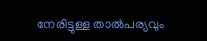നേരിട്ടുള്ള താൽപര്യവും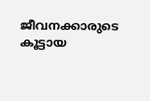ജീവനക്കാരുടെ കൂട്ടായ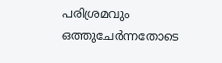പരിശ്രമവും ഒത്തുചേർന്നതോടെ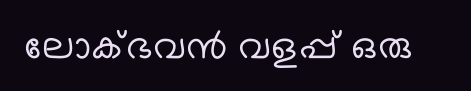ലോക്ഭവൻ വളപ്പ് ഒരു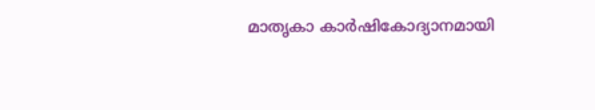മാതൃകാ കാർഷികോദ്യാനമായി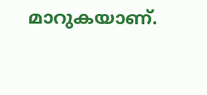മാറുകയാണ്.